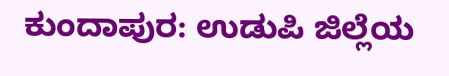ಕುಂದಾಪುರ: ಉಡುಪಿ ಜಿಲ್ಲೆಯ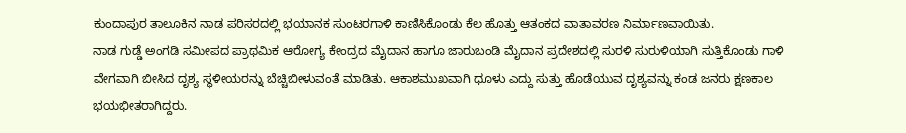ಕುಂದಾಪುರ ತಾಲೂಕಿನ ನಾಡ ಪರಿಸರದಲ್ಲಿ ಭಯಾನಕ ಸುಂಟರಗಾಳಿ ಕಾಣಿಸಿಕೊಂಡು ಕೆಲ ಹೊತ್ತು ಆತಂಕದ ವಾತಾವರಣ ನಿರ್ಮಾಣವಾಯಿತು.
ನಾಡ ಗುಡ್ಡೆ ಅಂಗಡಿ ಸಮೀಪದ ಪ್ರಾಥಮಿಕ ಆರೋಗ್ಯ ಕೇಂದ್ರದ ಮೈದಾನ ಹಾಗೂ ಜಾರುಬಂಡಿ ಮೈದಾನ ಪ್ರದೇಶದಲ್ಲಿ ಸುರಳಿ ಸುರುಳಿಯಾಗಿ ಸುತ್ತಿಕೊಂಡು ಗಾಳಿ ವೇಗವಾಗಿ ಬೀಸಿದ ದೃಶ್ಯ ಸ್ಥಳೀಯರನ್ನು ಬೆಚ್ಚಿಬೀಳುವಂತೆ ಮಾಡಿತು. ಆಕಾಶಮುಖವಾಗಿ ಧೂಳು ಎದ್ದು ಸುತ್ತು ಹೊಡೆಯುವ ದೃಶ್ಯವನ್ನು ಕಂಡ ಜನರು ಕ್ಷಣಕಾಲ ಭಯಭೀತರಾಗಿದ್ದರು.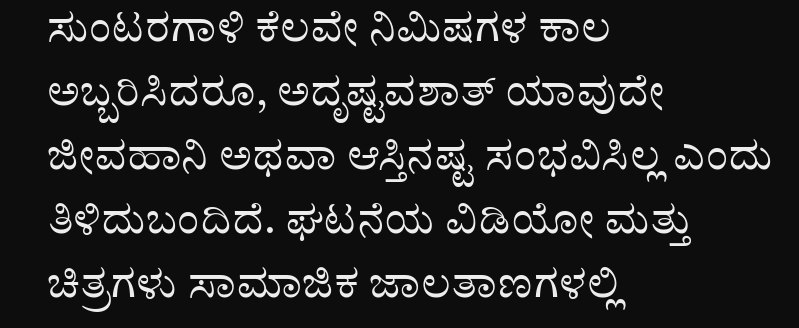ಸುಂಟರಗಾಳಿ ಕೆಲವೇ ನಿಮಿಷಗಳ ಕಾಲ ಅಬ್ಬರಿಸಿದರೂ, ಅದೃಷ್ಟವಶಾತ್ ಯಾವುದೇ ಜೀವಹಾನಿ ಅಥವಾ ಆಸ್ತಿನಷ್ಟ ಸಂಭವಿಸಿಲ್ಲ ಎಂದು ತಿಳಿದುಬಂದಿದೆ. ಘಟನೆಯ ವಿಡಿಯೋ ಮತ್ತು ಚಿತ್ರಗಳು ಸಾಮಾಜಿಕ ಜಾಲತಾಣಗಳಲ್ಲಿ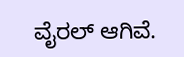ವೈರಲ್ ಆಗಿವೆ.